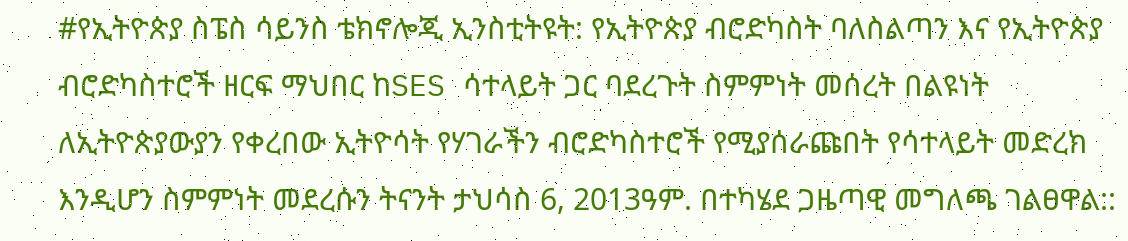#የኢትዮጵያ ስፔስ ሳይንስ ቴክኖሎጂ ኢንስቲትዩት: የኢትዮጵያ ብሮድካስት ባለስልጣን እና የኢትዮጵያ ብሮድካስተሮች ዘርፍ ማህበር ከSES ሳተላይት ጋር ባደረጉት ስምምነት መሰረት በልዩነት ለኢትዮጵያውያን የቀረበው ኢትዮሳት የሃገራችን ብሮድካስተሮች የሚያሰራጩበት የሳተላይት መድረክ እንዲሆን ስምምነት መደረሱን ትናንት ታህሳስ 6, 2013ዓም. በተካሄደ ጋዜጣዊ መግለጫ ገልፀዋል::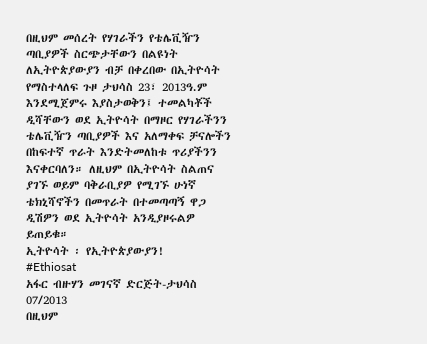በዚህም መሰረት የሃገራችን የቴሌቪዥን ጣቢያዎች ስርጭታቸውን በልዩነት ለኢትዮጵያውያን ብቻ በቀረበው በኢትዮሳት የማስተላለፍ ጉዞ ታህሳስ 23፣ 2013ዓ.ም እንደሚጀምሩ እያስታወቅን፤ ተመልካቾች ዲሻቸውን ወደ ኢትዮሳት በማዞር የሃገራችንን ቴሌቪዥን ጣቢያዎች እና አለማቀፍ ቻናሎችን በከፍተኛ ጥራት እንድትመለከቱ ጥሪያችንን እናቀርባለን። ለዚህም በኢትዮሳት ስልጠና ያገኙ ወይም ባቅራቢያዎ የሚገኙ ሁነኛ ቴክኒሻኖችን በመጥራት በተመጣጣኝ ዋጋ ዲሽዎን ወደ ኢትዮሳት አንዲያዞሩልዎ ይጠይቁ።
ኢትዮሳት ፡ የኢትዮጵያውያን!
#Ethiosat
አፋር ብዙሃን መገናኛ ድርጅት-ታህሳስ 07/2013
በዚህም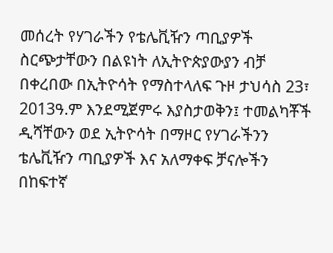መሰረት የሃገራችን የቴሌቪዥን ጣቢያዎች ስርጭታቸውን በልዩነት ለኢትዮጵያውያን ብቻ በቀረበው በኢትዮሳት የማስተላለፍ ጉዞ ታህሳስ 23፣ 2013ዓ.ም እንደሚጀምሩ እያስታወቅን፤ ተመልካቾች ዲሻቸውን ወደ ኢትዮሳት በማዞር የሃገራችንን ቴሌቪዥን ጣቢያዎች እና አለማቀፍ ቻናሎችን በከፍተኛ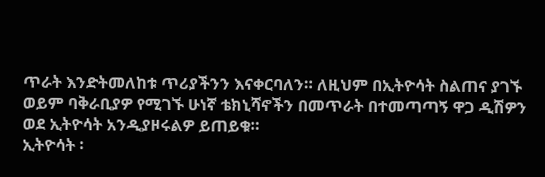ጥራት እንድትመለከቱ ጥሪያችንን እናቀርባለን። ለዚህም በኢትዮሳት ስልጠና ያገኙ ወይም ባቅራቢያዎ የሚገኙ ሁነኛ ቴክኒሻኖችን በመጥራት በተመጣጣኝ ዋጋ ዲሽዎን ወደ ኢትዮሳት አንዲያዞሩልዎ ይጠይቁ።
ኢትዮሳት ፡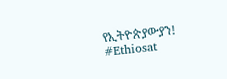የኢትዮጵያውያን!
#Ethiosat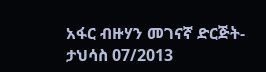አፋር ብዙሃን መገናኛ ድርጅት-ታህሳስ 07/2013